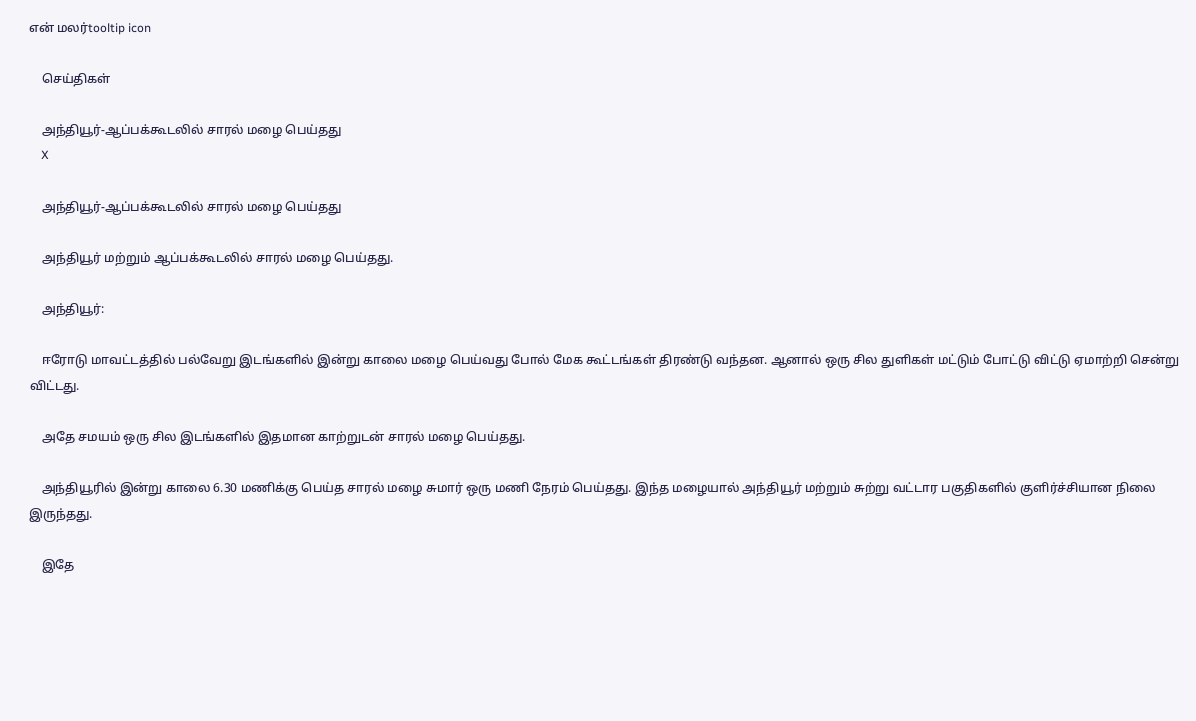என் மலர்tooltip icon

    செய்திகள்

    அந்தியூர்-ஆப்பக்கூடலில் சாரல் மழை பெய்தது
    X

    அந்தியூர்-ஆப்பக்கூடலில் சாரல் மழை பெய்தது

    அந்தியூர் மற்றும் ஆப்பக்கூடலில் சாரல் மழை பெய்தது.

    அந்தியூர்:

    ஈரோடு மாவட்டத்தில் பல்வேறு இடங்களில் இன்று காலை மழை பெய்வது போல் மேக கூட்டங்கள் திரண்டு வந்தன. ஆனால் ஒரு சில துளிகள் மட்டும் போட்டு விட்டு ஏமாற்றி சென்று விட்டது.

    அதே சமயம் ஒரு சில இடங்களில் இதமான காற்றுடன் சாரல் மழை பெய்தது.

    அந்தியூரில் இன்று காலை 6.30 மணிக்கு பெய்த சாரல் மழை சுமார் ஒரு மணி நேரம் பெய்தது. இந்த மழையால் அந்தியூர் மற்றும் சுற்று வட்டார பகுதிகளில் குளிர்ச்சியான நிலை இருந்தது.

    இதே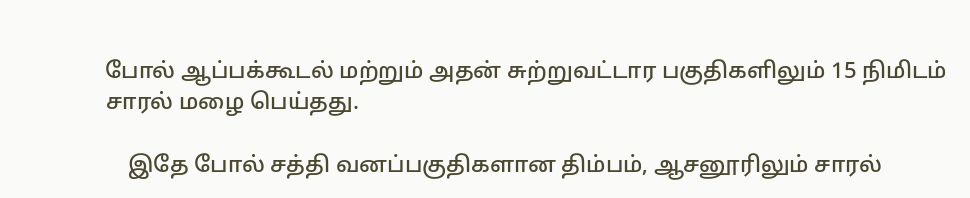போல் ஆப்பக்கூடல் மற்றும் அதன் சுற்றுவட்டார பகுதிகளிலும் 15 நிமிடம் சாரல் மழை பெய்தது.

    இதே போல் சத்தி வனப்பகுதிகளான திம்பம், ஆசனூரிலும் சாரல்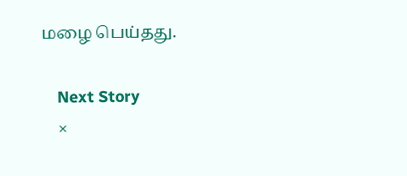மழை பெய்தது.

    Next Story
    ×